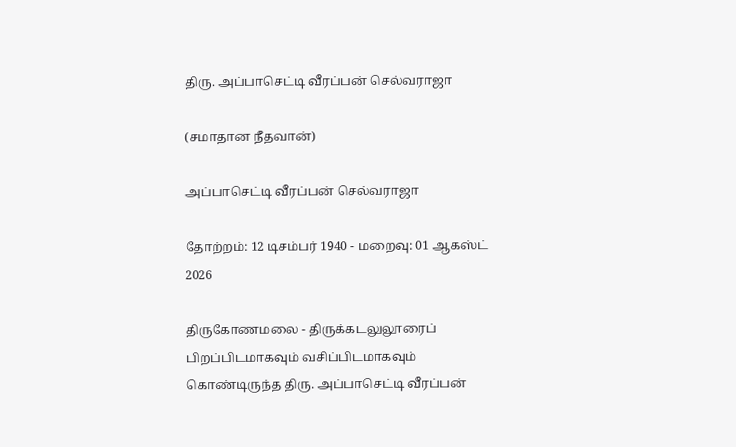திரு. அப்பாசெட்டி வீரப்பன் செல்வராஜா

(சமாதான நீதவான்)

அப்பாசெட்டி வீரப்பன் செல்வராஜா

தோற்றம்: 12 டிசம்பர் 1940 - மறைவு: 01 ஆகஸ்ட் 2026

திருகோணமலை - திருக்கடலுலூரைப் பிறப்பிடமாகவும் வசிப்பிடமாகவும் கொண்டிருந்த திரு. அப்பாசெட்டி வீரப்பன்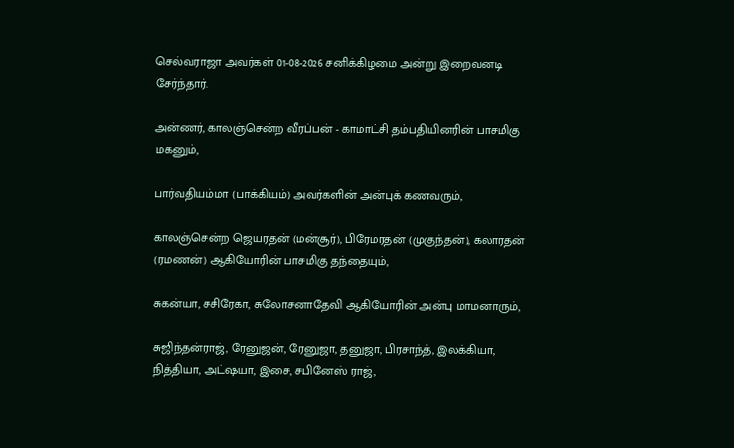செல்வராஜா அவர்கள் 01-08-2026 சனிக்கிழமை அன்று இறைவனடி சேர்ந்தார்.

அன்ணர், காலஞ்சென்ற வீரப்பன் - காமாட்சி தம்பதியினரின் பாசமிகு மகனும்,

பார்வதியம்மா (பாக்கியம்) அவர்களின் அன்புக் கணவரும்,

காலஞ்சென்ற ஜெயரதன் (மன்சூர்), பிரேமரதன் (முகுந்தன்), கலாரதன் (ரமணன்) ஆகியோரின் பாசமிகு தந்தையும்,

சுகன்யா, சசிரேகா, சுலோசனாதேவி ஆகியோரின் அன்பு மாமனாரும்,

சுஜிந்தன்ராஜ், ரேனுஜன், ரேனுஜா, தனுஜா, பிரசாந்த், இலக்கியா, நித்தியா, அட்ஷயா, இசை, சபினேஸ் ராஜ்,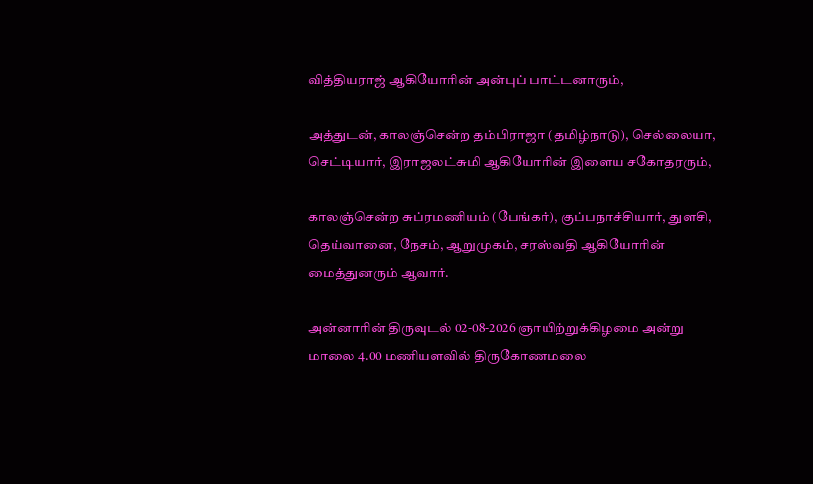வித்தியராஜ் ஆகியோரின் அன்புப் பாட்டனாரும்,

அத்துடன், காலஞ்சென்ற தம்பிராஜா (தமிழ்நாடு), செல்லையா, செட்டியார், இராஜலட்சுமி ஆகியோரின் இளைய சகோதரரும்,

காலஞ்சென்ற சுப்ரமணியம் (பேங்கர்), குப்பநாச்சியார், துளசி, தெய்வானை, நேசம், ஆறுமுகம், சரஸ்வதி ஆகியோரின் மைத்துனரும் ஆவார்.

அன்னாரின் திருவுடல் 02-08-2026 ஞாயிற்றுக்கிழமை அன்று மாலை 4.00 மணியளவில் திருகோணமலை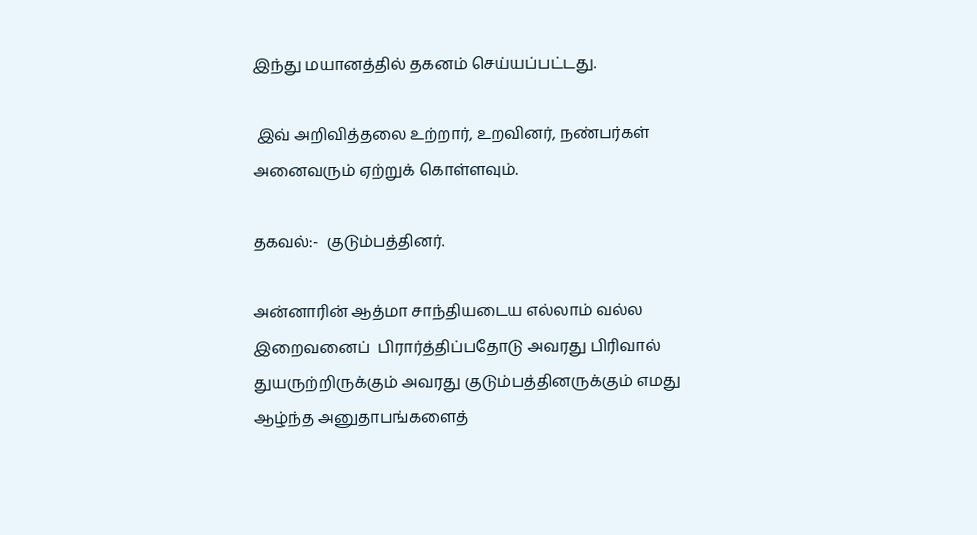இந்து மயானத்தில் தகனம் செய்யப்பட்டது.

 இவ் அறிவித்தலை உற்றார், உறவினர், நண்பர்கள் அனைவரும் ஏற்றுக் கொள்ளவும்.

தகவல்:-  குடும்பத்தினர்.

அன்னாரின் ஆத்மா சாந்தியடைய எல்லாம் வல்ல இறைவனைப்  பிரார்த்திப்பதோடு அவரது பிரிவால் துயருற்றிருக்கும் அவரது குடும்பத்தினருக்கும் எமது ஆழ்ந்த அனுதாபங்களைத்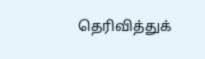தெரிவித்துக்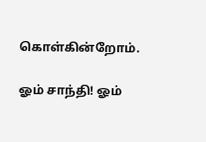கொள்கின்றோம்.

ஓம் சாந்தி! ஓம்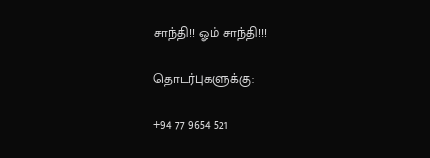சாந்தி!! ஓம் சாந்தி!!!

தொடர்புகளுக்கு:

+94 77 9654 521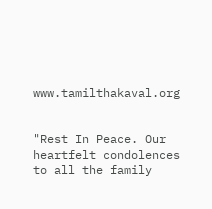www.tamilthakaval.org


"Rest In Peace. Our heartfelt condolences to all the family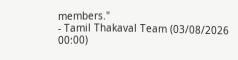members."
- Tamil Thakaval Team (03/08/2026 00:00)